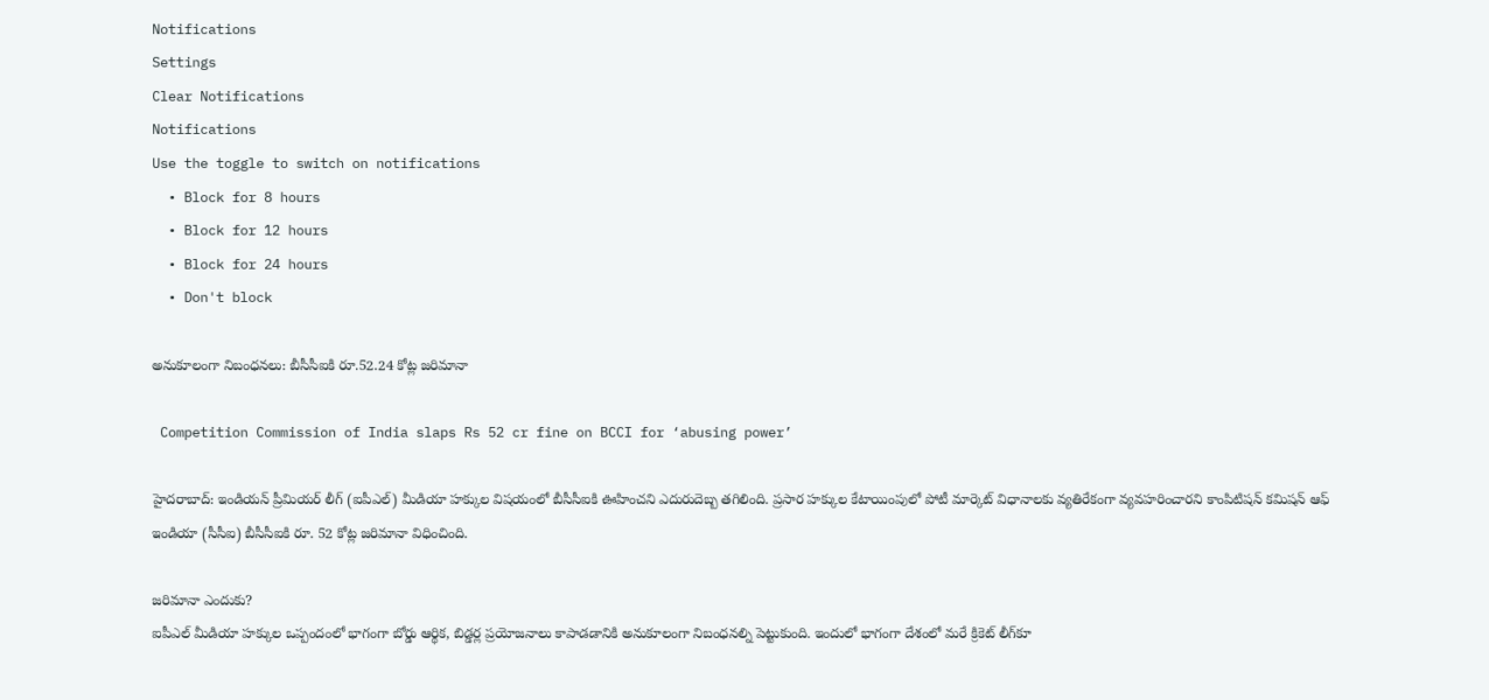Notifications
Settings
Clear Notifications
Notifications
Use the toggle to switch on notifications
  • Block for 8 hours
  • Block for 12 hours
  • Block for 24 hours
  • Don't block

అనుకూలంగా నిబంధనలు: బీసీసీఐకి రూ.52.24 కోట్ల జరిమానా

 Competition Commission of India slaps Rs 52 cr fine on BCCI for ‘abusing power’

హైదరాబాద్: ఇండియన్ ప్రీమియర్ లీగ్ (ఐపీఎల్) మీడియా హక్కుల విషయంలో బీసీసీఐకి ఊహించని ఎదురుదెబ్బ తగిలింది. ప్రసార హక్కుల కేటాయింపులో పోటీ మార్కెట్‌ విధానాలకు వ్యతిరేకంగా వ్యవహరించారని కాంపిటిషన్‌ కమిషన్‌ ఆఫ్‌ ఇండియా (సీసీఐ) బీసీసీఐకి రూ. 52 కోట్ల జరిమానా విధించింది.

జరిమానా ఎందుకు?
ఐపీఎల్‌ మీడియా హక్కుల ఒప్పందంలో భాగంగా బోర్డు ఆర్థిక, బిడ్డర్ల ప్రయోజనాలు కాపాడడానికి అనుకూలంగా నిబంధనల్ని పెట్టుకుంది. ఇందులో భాగంగా దేశంలో మరే క్రికెట్‌ లీగ్‌కూ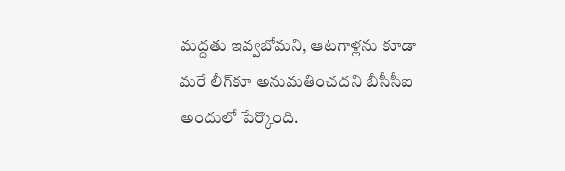మద్దతు ఇవ్వబోమని, ఆటగాళ్లను కూడా మరే లీగ్‌కూ అనుమతించదని బీసీసీఐ అందులో పేర్కొంది.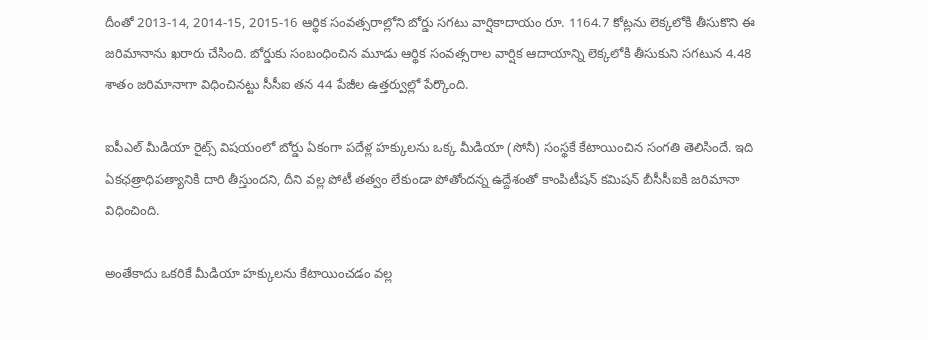దీంతో 2013-14, 2014-15, 2015-16 ఆర్థిక సంవత్సరాల్లోని బోర్డు సగటు వార్షికాదాయం రూ. 1164.7 కోట్లను లెక్కలోకి తీసుకొని ఈ జరిమానాను ఖరారు చేసింది. బోర్డుకు సంబంధించిన మూడు ఆర్థిక సంవత్సరాల వార్షిక ఆదాయాన్ని లెక్కలోకి తీసుకుని సగటున 4.48 శాతం జరిమానాగా విధించినట్టు సీసీఐ తన 44 పేజీల ఉత్తర్వుల్లో పేర్కొంది.

ఐపీఎల్‌ మీడియా రైట్స్‌ విషయంలో బోర్డు ఏకంగా పదేళ్ల హక్కులను ఒక్క మీడియా (సోనీ) సంస్థకే కేటాయించిన సంగతి తెలిసిందే. ఇది ఏకఛత్రాధిపత్యానికి దారి తీస్తుందని, దీని వల్ల పోటీ తత్వం లేకుండా పోతోందన్న ఉద్దేశంతో కాంపిటీషన్‌ కమిషన్‌ బీసీసీఐకి జరిమానా విధించింది.

అంతేకాదు ఒకరికే మీడియా హక్కులను కేటాయించడం వల్ల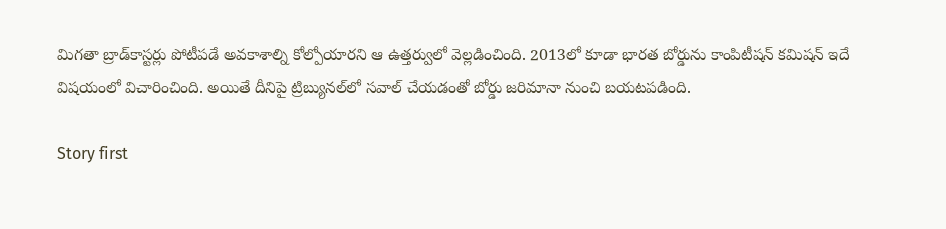మిగతా బ్రాడ్‌కాస్టర్లు పోటీపడే అవకాశాల్ని కోల్పోయారని ఆ ఉత్తర్వులో వెల్లడించింది. 2013లో కూడా భారత బోర్డును కాంపిటీషన్‌ కమిషన్‌ ఇదే విషయంలో విచారించింది. అయితే దీనిపై ట్రిబ్యునల్‌లో సవాల్ చేయడంతో బోర్డు జరిమానా నుంచి బయటపడింది.

Story first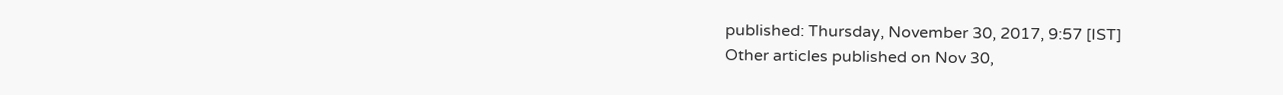published: Thursday, November 30, 2017, 9:57 [IST]
Other articles published on Nov 30,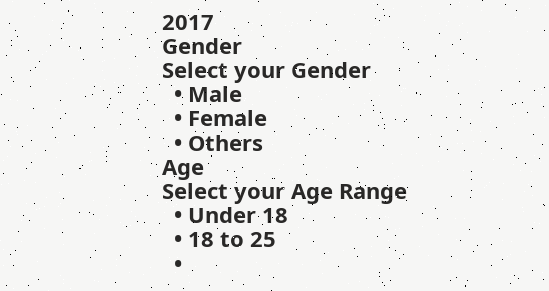2017
Gender
Select your Gender
  • Male
  • Female
  • Others
Age
Select your Age Range
  • Under 18
  • 18 to 25
  •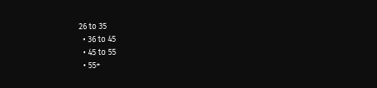26 to 35
  • 36 to 45
  • 45 to 55
  • 55+